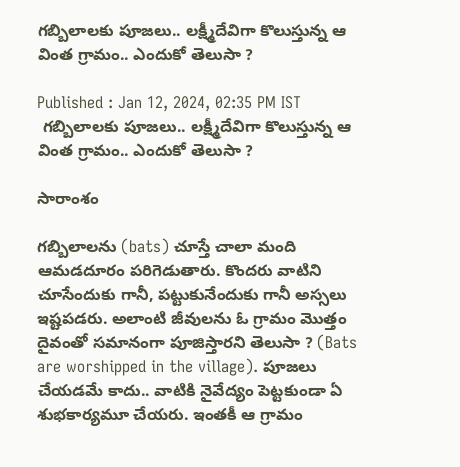గబ్బిలాలకు పూజలు.. లక్ష్మీదేవిగా కొలుస్తున్న ఆ వింత గ్రామం.. ఎందుకో తెలుసా ?

Published : Jan 12, 2024, 02:35 PM IST
 గబ్బిలాలకు పూజలు.. లక్ష్మీదేవిగా కొలుస్తున్న ఆ వింత గ్రామం.. ఎందుకో తెలుసా ?

సారాంశం

గబ్బిలాలను (bats) చూస్తే చాలా మంది ఆమడదూరం పరిగెడుతారు. కొందరు వాటిని చూసేందుకు గానీ, పట్టుకునేందుకు గానీ అస్సలు ఇష్టపడరు. అలాంటి జీవులను ఓ గ్రామం మొత్తం దైవంతో సమానంగా పూజిస్తారని తెలుసా ? (Bats are worshipped in the village). పూజలు చేయడమే కాదు.. వాటికి నైవేద్యం పెట్టకుండా ఏ శుభకార్యమూ చేయరు. ఇంతకీ ఆ గ్రామం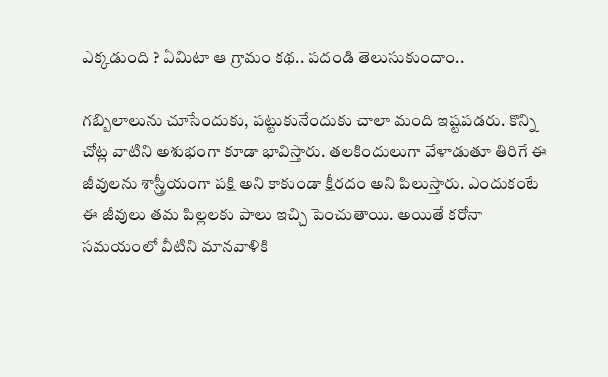ఎక్కడుంది ? ఏమిటా ఆ గ్రామం కథ.. పదండి తెలుసుకుందాం..

గబ్బిలాలును చూసేందుకు, పట్టుకునేందుకు చాలా మంది ఇష్టపడరు. కొన్ని చోట్ల వాటిని అశుభంగా కూడా భావిస్తారు. తలకిందులుగా వేళాడుతూ తిరిగే ఈ జీవులను శాస్త్రీయంగా పక్షి అని కాకుండా క్షీరదం అని పిలుస్తారు. ఎందుకంటే ఈ జీవులు తమ పిల్లలకు పాలు ఇచ్చి పెంచుతాయి. అయితే కరోనా సమయంలో వీటిని మానవాళికి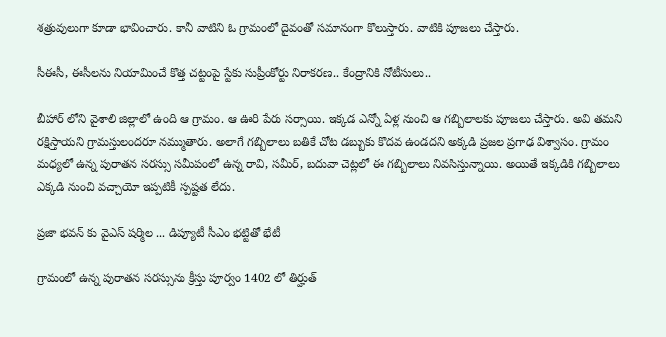శత్రువులుగా కూడా భావించారు. కానీ వాటిని ఓ గ్రామంలో దైవంతో సమానంగా కొలుస్తారు. వాటికి పూజలు చేస్తారు.

సీఈసీ, ఈసీలను నియామించే కొత్త చట్టంపై స్టేకు సుప్రీంకోర్టు నిరాకరణ.. కేంద్రానికి నోటీసులు..

బీహార్ లోని వైశాలి జిల్లాలో ఉంది ఆ గ్రామం. ఆ ఊరి పేరు సర్సాయి. ఇక్కడ ఎన్నో ఏళ్ల నుంచి ఆ గబ్బిలాలకు పూజలు చేస్తారు. అవి తమని రక్షిస్తాయని గ్రామస్తులందరూ నమ్ముతారు. అలాగే గబ్బిలాలు బతికే చోట డబ్బుకు కొదవ ఉండదని అక్కడి ప్రజల ప్రగాఢ విశ్వాసం. గ్రామం మధ్యలో ఉన్న పురాతన సరస్సు సమీపంలో ఉన్న రావి, సమీర్, బదువా చెట్లలో ఈ గబ్బిలాలు నివసిస్తున్నాయి. అయితే ఇక్కడికి గబ్బిలాలు ఎక్కడి నుంచి వచ్చాయో ఇప్పటికీ స్పష్టత లేదు.

ప్రజా భవన్ కు వైఎస్ షర్మిల ... డిప్యూటీ సీఎం భట్టితో భేటీ

గ్రామంలో ఉన్న పురాతన సరస్సును క్రీస్తు పూర్వం 1402 లో తిర్హుత్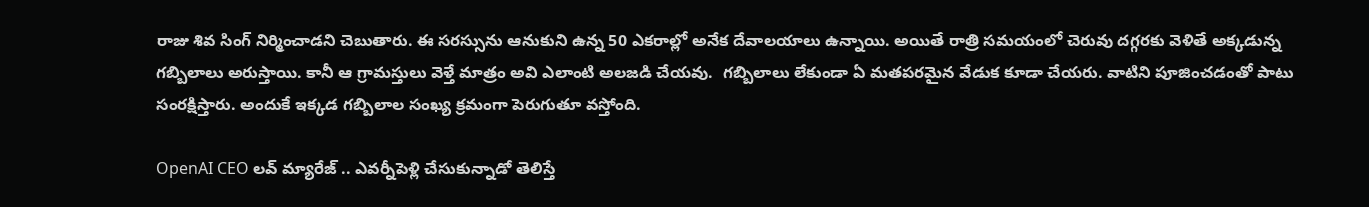రాజు శివ సింగ్ నిర్మించాడని చెబుతారు. ఈ సరస్సును ఆనుకుని ఉన్న 50 ఎకరాల్లో అనేక దేవాలయాలు ఉన్నాయి. అయితే రాత్రి సమయంలో చెరువు దగ్గరకు వెళితే అక్కడున్న గబ్బిలాలు అరుస్తాయి. కానీ ఆ గ్రామస్తులు వెళ్తే మాత్రం అవి ఎలాంటి అలజడి చేయవు.  గబ్బిలాలు లేకుండా ఏ మతపరమైన వేడుక కూడా చేయరు. వాటిని పూజించడంతో పాటు సంరక్షిస్తారు. అందుకే ఇక్కడ గబ్బిలాల సంఖ్య క్రమంగా పెరుగుతూ వస్తోంది.

OpenAI CEO లవ్ మ్యారేజ్ .. ఎవర్నీపెళ్లి చేసుకున్నాడో తెలిస్తే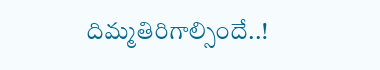దిమ్మతిరిగాల్సిందే..!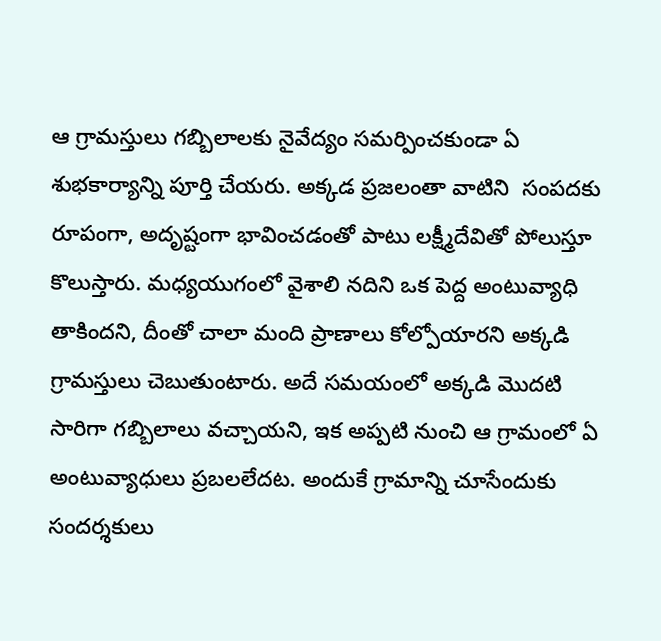ఆ గ్రామస్తులు గబ్బిలాలకు నైవేద్యం సమర్పించకుండా ఏ శుభకార్యాన్ని పూర్తి చేయరు. అక్కడ ప్రజలంతా వాటిని  సంపదకు రూపంగా, అదృష్టంగా భావించడంతో పాటు లక్ష్మీదేవితో పోలుస్తూ కొలుస్తారు. మధ్యయుగంలో వైశాలి నదిని ఒక పెద్ద అంటువ్యాధి తాకిందని, దీంతో చాలా మంది ప్రాణాలు కోల్పోయారని అక్కడి గ్రామస్తులు చెబుతుంటారు. అదే సమయంలో అక్కడి మొదటి సారిగా గబ్బిలాలు వచ్చాయని, ఇక అప్పటి నుంచి ఆ గ్రామంలో ఏ అంటువ్యాధులు ప్రబలలేదట. అందుకే గ్రామాన్ని చూసేందుకు సందర్శకులు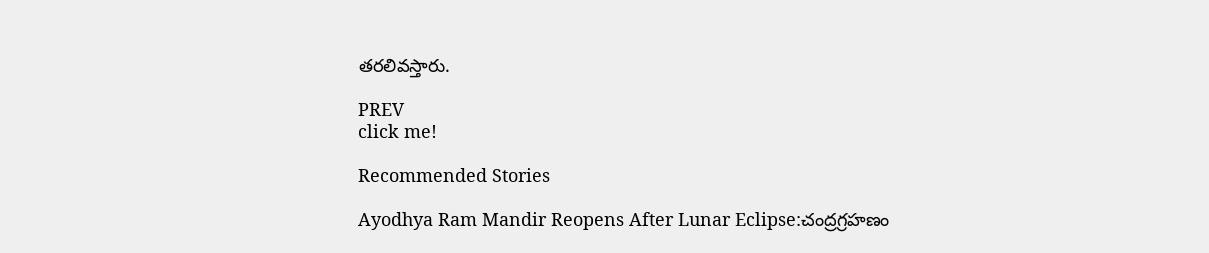తరలివస్తారు.

PREV
click me!

Recommended Stories

Ayodhya Ram Mandir Reopens After Lunar Eclipse:చంద్రగ్రహణం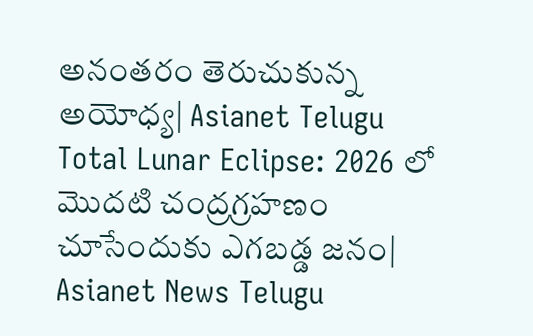అనంతరం తెరుచుకున్న అయోధ్య| Asianet Telugu
Total Lunar Eclipse: 2026 లో మొదటి చంద్రగ్రహణం చూసేందుకు ఎగబడ్డ జనం| Asianet News Telugu